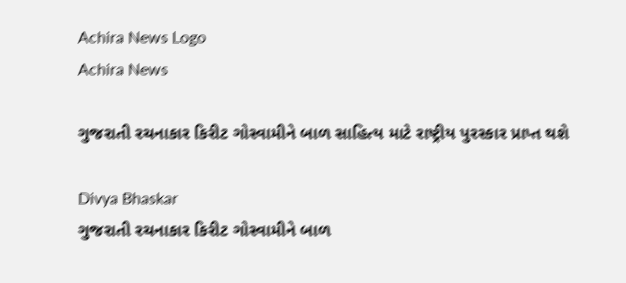Achira News Logo
Achira News

ગુજરાતી રચનાકાર કિરીટ ગોસ્વામીને બાળ સાહિત્ય માટે રાષ્ટ્રીય પુરસ્કાર પ્રાપ્ત થશે

Divya Bhaskar
ગુજરાતી રચનાકાર કિરીટ ગોસ્વામીને બાળ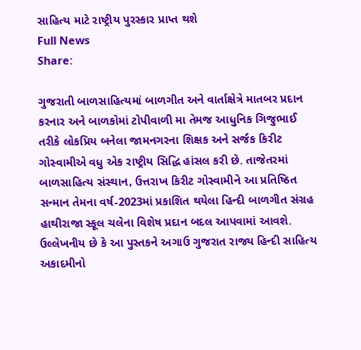સાહિત્ય માટે રાષ્ટ્રીય પુરસ્કાર પ્રાપ્ત થશે
Full News
Share:

ગુજરાતી બાળસાહિત્યમાં બાળગીત અને વાર્તાક્ષેત્રે માતબર પ્રદાન કરનાર અને બાળકોમાં ટોપીવાળી મા તેમજ આધુનિક ગિજુભાઈ તરીકે લોકપ્રિય બનેલા જામનગરના શિક્ષક અને સર્જક કિરીટ ગોસ્વામીએ વધુ એક રાષ્ટ્રીય સિદ્ધિ હાંસલ કરી છે. તાજેતરમાં બાળસાહિત્ય સંસ્થાન, ઉત્તરાખ કિરીટ ગોસ્વામીને આ પ્રતિષ્ઠિત સન્માન તેમના વર્ષ-2023માં પ્રકાશિત થયેલા હિન્દી બાળગીત સંગ્રહ હાથીરાજા સ્કૂલ ચલેના વિશેષ પ્રદાન બદલ આપવામાં આવશે. ઉલ્લેખનીય છે કે આ પુસ્તકને અગાઉ ગુજરાત રાજ્ય હિન્દી સાહિત્ય અકાદમીનો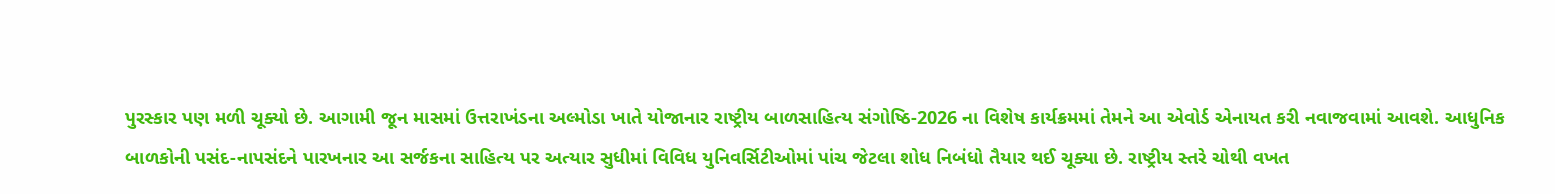પુરસ્કાર પણ મળી ચૂક્યો છે. આગામી જૂન માસમાં ઉત્તરાખંડના અલ્મોડા ખાતે યોજાનાર રાષ્ટ્રીય બાળસાહિત્ય સંગોષ્ઠિ-2026 ના વિશેષ કાર્યક્રમમાં તેમને આ એવોર્ડ એનાયત કરી નવાજવામાં આવશે. આધુનિક બાળકોની પસંદ-નાપસંદને પારખનાર આ સર્જકના સાહિત્ય પર અત્યાર સુધીમાં વિવિધ યુનિવર્સિટીઓમાં પાંચ જેટલા શોધ નિબંધો તૈયાર થઈ ચૂક્યા છે. રાષ્ટ્રીય સ્તરે ચોથી વખત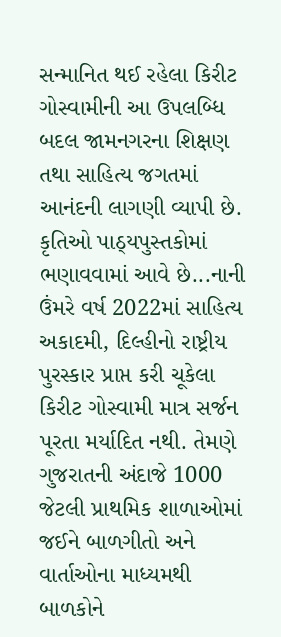સન્માનિત થઈ રહેલા કિરીટ ગોસ્વામીની આ ઉપલબ્ધિ બદલ જામનગરના શિક્ષણ તથા સાહિત્ય જગતમાં આનંદની લાગણી વ્યાપી છે. કૃતિઓ પાઠ્યપુસ્તકોમાં ભણાવવામાં આવે છે...નાની ઉંમરે વર્ષ 2022માં સાહિત્ય અકાદમી, દિલ્હીનો રાષ્ટ્રીય પુરસ્કાર પ્રાપ્ત કરી ચૂકેલા કિરીટ ગોસ્વામી માત્ર સર્જન પૂરતા મર્યાદિત નથી. તેમણે ગુજરાતની અંદાજે 1000 જેટલી પ્રાથમિક શાળાઓમાં જઈને બાળગીતો અને વાર્તાઓના માધ્યમથી બાળકોને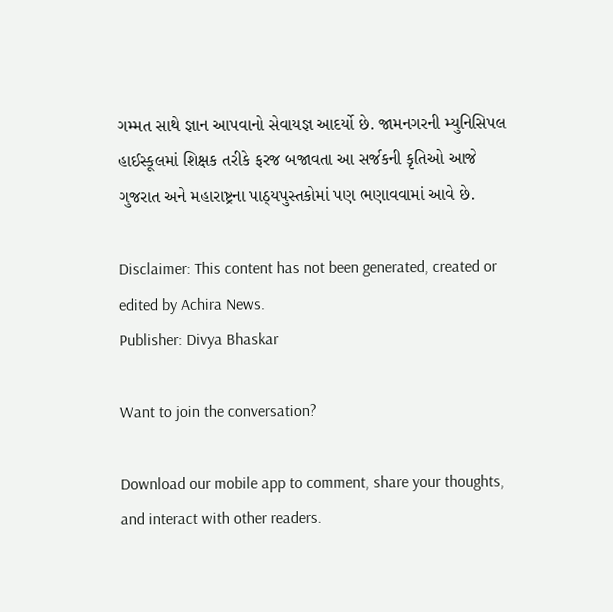ગમ્મત સાથે જ્ઞાન આપવાનો સેવાયજ્ઞ આદર્યો છે. જામનગરની મ્યુનિસિપલ હાઈસ્કૂલમાં શિક્ષક તરીકે ફરજ બજાવતા આ સર્જકની કૃતિઓ આજે ગુજરાત અને મહારાષ્ટ્રના પાઠ્યપુસ્તકોમાં પણ ભણાવવામાં આવે છે.

Disclaimer: This content has not been generated, created or edited by Achira News.
Publisher: Divya Bhaskar

Want to join the conversation?

Download our mobile app to comment, share your thoughts, and interact with other readers.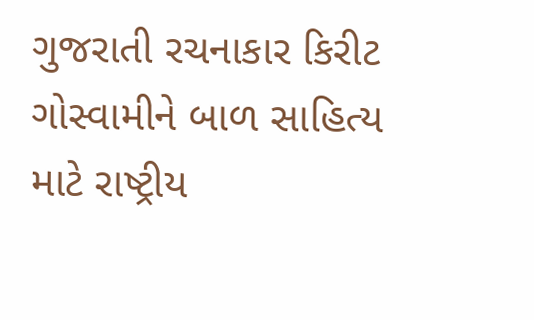ગુજરાતી રચનાકાર કિરીટ ગોસ્વામીને બાળ સાહિત્ય માટે રાષ્ટ્રીય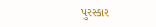પુરસ્કાર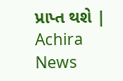પ્રાપ્ત થશે | Achira News